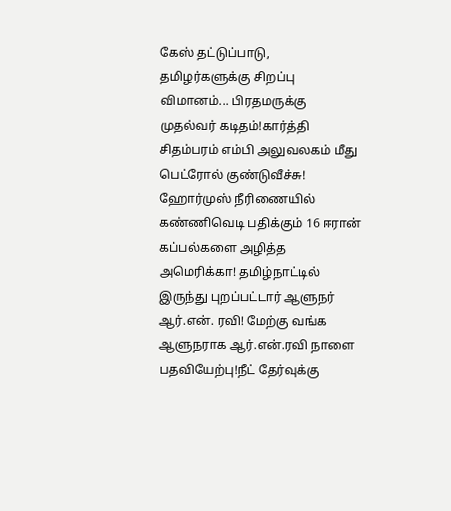கேஸ் தட்டுப்பாடு, தமிழர்களுக்கு சிறப்பு விமானம்... பிரதமருக்கு முதல்வர் கடிதம்!கார்த்தி சிதம்பரம் எம்பி அலுவலகம் மீது பெட்ரோல் குண்டுவீச்சு! ஹோர்முஸ் நீரிணையில் கண்ணிவெடி பதிக்கும் 16 ஈரான் கப்பல்களை அழித்த அமெரிக்கா! தமிழ்நாட்டில் இருந்து புறப்பட்டார் ஆளுநர் ஆர்.என். ரவி! மேற்கு வங்க ஆளுநராக ஆர்.என்.ரவி நாளை பதவியேற்பு!நீட் தேர்வுக்கு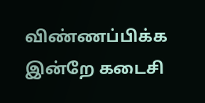விண்ணப்பிக்க இன்றே கடைசி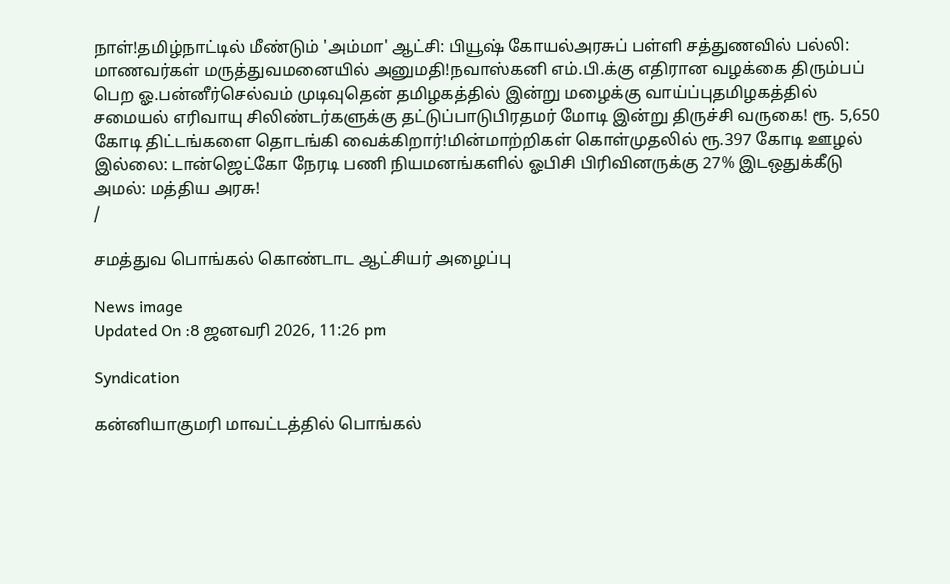நாள்!தமிழ்நாட்டில் மீண்டும் 'அம்மா' ஆட்சி: பியூஷ் கோயல்அரசுப் பள்ளி சத்துணவில் பல்லி: மாணவர்கள் மருத்துவமனையில் அனுமதி!நவாஸ்கனி எம்.பி.க்கு எதிரான வழக்கை திரும்பப் பெற ஓ.பன்னீர்செல்வம் முடிவுதென் தமிழகத்தில் இன்று மழைக்கு வாய்ப்புதமிழகத்தில் சமையல் எரிவாயு சிலிண்டர்களுக்கு தட்டுப்பாடுபிரதமர் மோடி இன்று திருச்சி வருகை! ரூ. 5,650 கோடி திட்டங்களை தொடங்கி வைக்கிறார்!மின்மாற்றிகள் கொள்முதலில் ரூ.397 கோடி ஊழல் இல்லை: டான்ஜெட்கோ நேரடி பணி நியமனங்களில் ஓபிசி பிரிவினருக்கு 27% இடஒதுக்கீடு அமல்: மத்திய அரசு!
/

சமத்துவ பொங்கல் கொண்டாட ஆட்சியர் அழைப்பு

News image
Updated On :8 ஜனவரி 2026, 11:26 pm

Syndication

கன்னியாகுமரி மாவட்டத்தில் பொங்கல்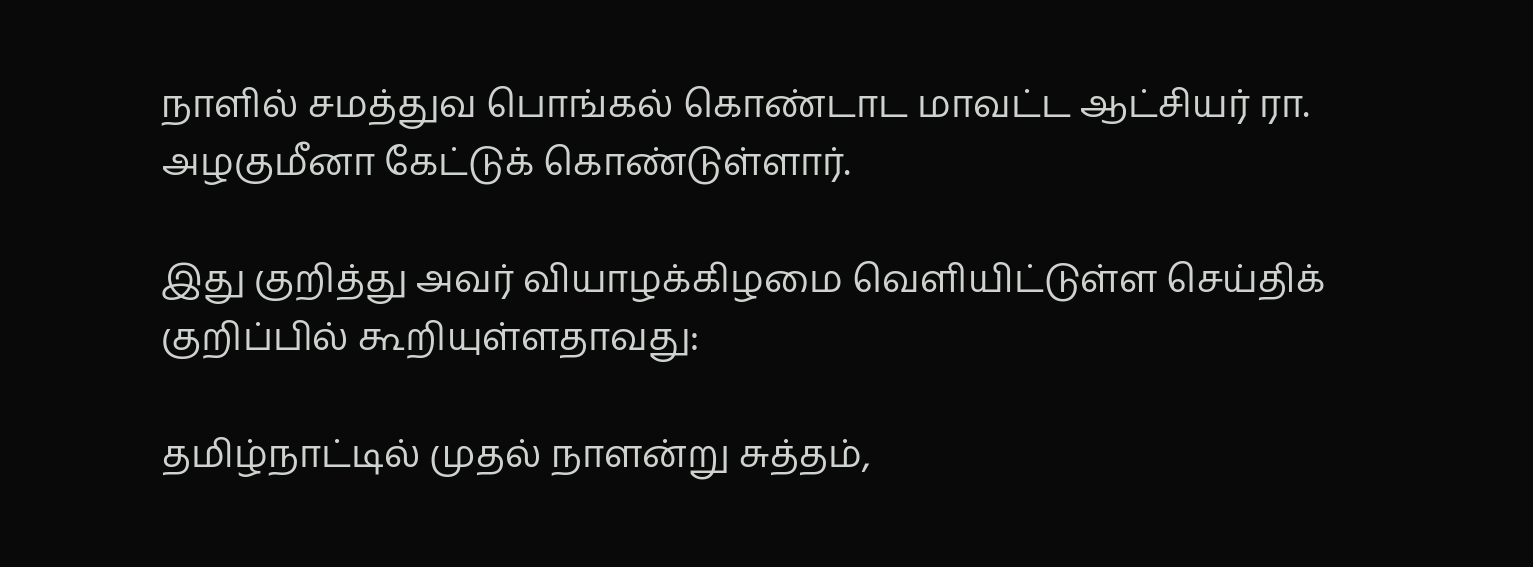நாளில் சமத்துவ பொங்கல் கொண்டாட மாவட்ட ஆட்சியர் ரா. அழகுமீனா கேட்டுக் கொண்டுள்ளார்.

இது குறித்து அவர் வியாழக்கிழமை வெளியிட்டுள்ள செய்திக் குறிப்பில் கூறியுள்ளதாவது:

தமிழ்நாட்டில் முதல் நாளன்று சுத்தம்,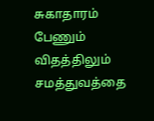சுகாதாரம் பேணும் விதத்திலும் சமத்துவத்தை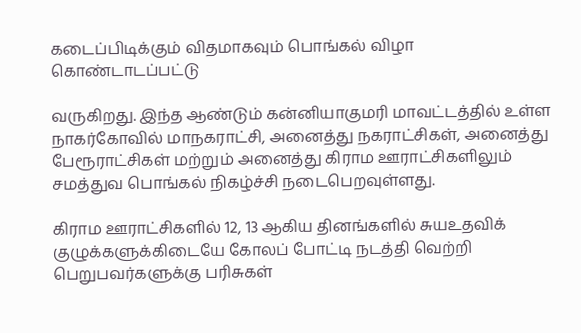கடைப்பிடிக்கும் விதமாகவும் பொங்கல் விழா கொண்டாடப்பட்டு

வருகிறது. இந்த ஆண்டும் கன்னியாகுமரி மாவட்டத்தில் உள்ள நாகர்கோவில் மாநகராட்சி, அனைத்து நகராட்சிகள், அனைத்து பேரூராட்சிகள் மற்றும் அனைத்து கிராம ஊராட்சிகளிலும் சமத்துவ பொங்கல் நிகழ்ச்சி நடைபெறவுள்ளது.

கிராம ஊராட்சிகளில் 12, 13 ஆகிய தினங்களில் சுயஉதவிக் குழுக்களுக்கிடையே கோலப் போட்டி நடத்தி வெற்றி பெறுபவர்களுக்கு பரிசுகள்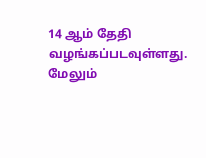14 ஆம் தேதி வழங்கப்படவுள்ளது. மேலும்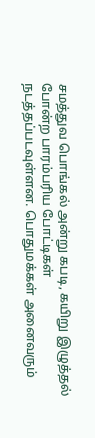சமத்துவ பொங்கல் அன்று கபடி, கயிறு இழுத்தல் போன்ற பாரம்பரிய போட்டிகள் நடத்தப்படவுள்ளன. பொதுமக்கள் அனைவரும்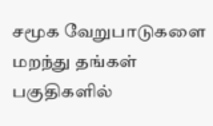சமூக வேறுபாடுகளை மறந்து தங்கள் பகுதிகளில்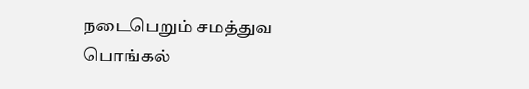நடைபெறும் சமத்துவ பொங்கல்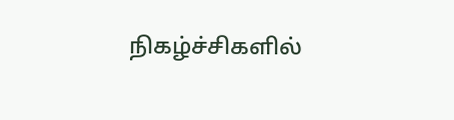நிகழ்ச்சிகளில்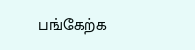பங்கேற்க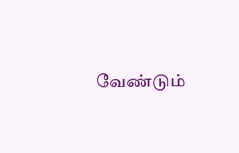வேண்டும்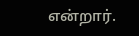என்றார்.